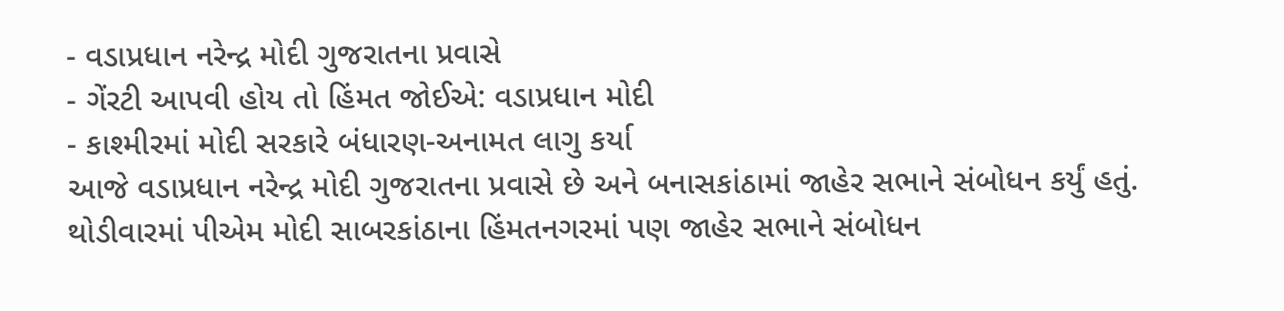- વડાપ્રધાન નરેન્દ્ર મોદી ગુજરાતના પ્રવાસે
- ગેંરટી આપવી હોય તો હિંમત જોઈએ: વડાપ્રધાન મોદી
- કાશ્મીરમાં મોદી સરકારે બંધારણ-અનામત લાગુ કર્યા
આજે વડાપ્રધાન નરેન્દ્ર મોદી ગુજરાતના પ્રવાસે છે અને બનાસકાંઠામાં જાહેર સભાને સંબોધન કર્યું હતું. થોડીવારમાં પીએમ મોદી સાબરકાંઠાના હિંમતનગરમાં પણ જાહેર સભાને સંબોધન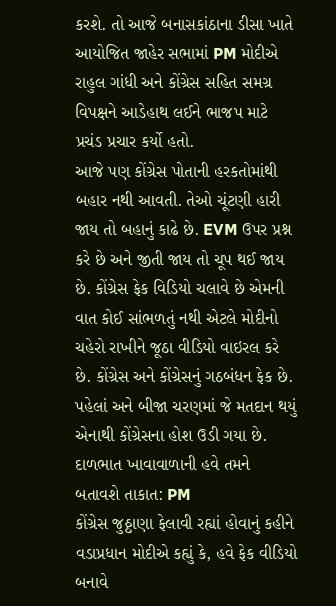કરશે. તો આજે બનાસકાંઠાના ડીસા ખાતે આયોજિત જાહેર સભામાં PM મોદીએ રાહુલ ગાંધી અને કોંગ્રેસ સહિત સમગ્ર વિપક્ષને આડેહાથ લઈને ભાજપ માટે પ્રચંડ પ્રચાર કર્યો હતો.
આજે પણ કોંગ્રેસ પોતાની હરકતોમાંથી બહાર નથી આવતી. તેઓ ચૂંટણી હારી જાય તો બહાનું કાઢે છે. EVM ઉપર પ્રશ્ન કરે છે અને જીતી જાય તો ચૂપ થઈ જાય છે. કોંગ્રેસ ફેક વિડિયો ચલાવે છે એમની વાત કોઈ સાંભળતું નથી એટલે મોદીનો ચહેરો રાખીને જૂઠા વીડિયો વાઇરલ કરે છે. કોંગ્રેસ અને કોંગ્રેસનું ગઠબંધન ફેક છે. પહેલાં અને બીજા ચરણમાં જે મતદાન થયું એનાથી કોંગ્રેસના હોશ ઉડી ગયા છે.
દાળભાત ખાવાવાળાની હવે તમને બતાવશે તાકાત: PM
કોંગ્રેસ જુઠ્ઠાણા ફેલાવી રહ્યાં હોવાનું કહીને વડાપ્રધાન મોદીએ કહ્યું કે, હવે ફેક વીડિયો બનાવે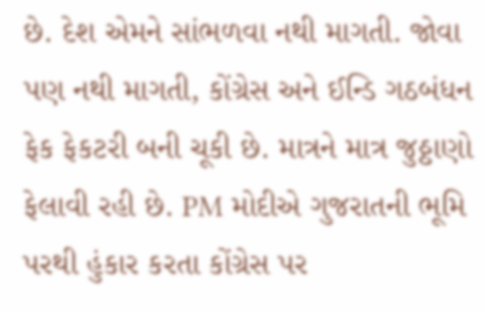છે. દેશ એમને સાંભળવા નથી માગતી. જોવા પણ નથી માગતી, કોંગ્રેસ અને ઈન્ડિ ગઠબંધન ફેક ફેકટરી બની ચૂકી છે. માત્રને માત્ર જુઠ્ઠાણો ફેલાવી રહી છે. PM મોદીએ ગુજરાતની ભૂમિ પરથી હુંકાર કરતા કોંગ્રેસ પર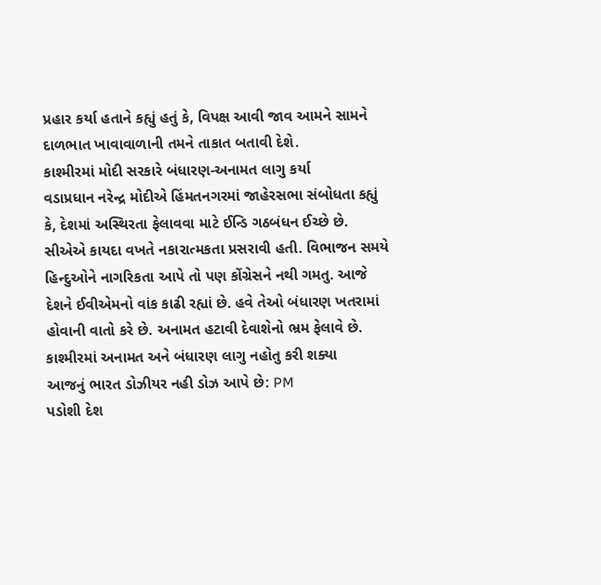પ્રહાર કર્યા હતાને કહ્યું હતું કે, વિપક્ષ આવી જાવ આમને સામને દાળભાત ખાવાવાળાની તમને તાકાત બતાવી દેશે.
કાશ્મીરમાં મોદી સરકારે બંધારણ-અનામત લાગુ કર્યા
વડાપ્રધાન નરેન્દ્ર મોદીએ હિંમતનગરમાં જાહેરસભા સંબોધતા કહ્યું કે, દેશમાં અસ્થિરતા ફેલાવવા માટે ઈન્ડિ ગઠબંધન ઈચ્છે છે. સીએએ કાયદા વખતે નકારાત્મકતા પ્રસરાવી હતી. વિભાજન સમયે હિન્દુઓને નાગરિકતા આપે તો પણ કોંગ્રેસને નથી ગમતુ. આજે દેશને ઈવીએમનો વાંક કાઢી રહ્યાં છે. હવે તેઓ બંધારણ ખતરામાં હોવાની વાતો કરે છે. અનામત હટાવી દેવાશેનો ભ્રમ ફેલાવે છે. કાશ્મીરમાં અનામત અને બંધારણ લાગુ નહોતુ કરી શક્યા
આજનું ભારત ડોઝીયર નહી ડોઝ આપે છે: PM
પડોશી દેશ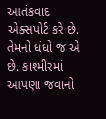આતંકવાદ એક્સપોર્ટ કરે છે. તેમનો ધંધો જ એ છે. કાશ્મીરમાં આપણા જવાનો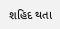શહિદ થતા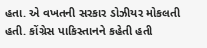હતા. એ વખતની સરકાર ડોઝીયર મોકલતી હતી. કોંગ્રેસ પાકિસ્તાનને કહેતી હતી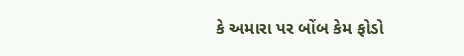કે અમારા પર બોંબ કેમ ફોડો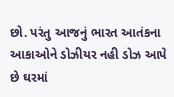છો. પરંતુ આજનું ભારત આતંકના આકાઓને ડોઝીયર નહી ડોઝ આપે છે ઘરમાં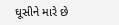ઘૂસીને મારે છે